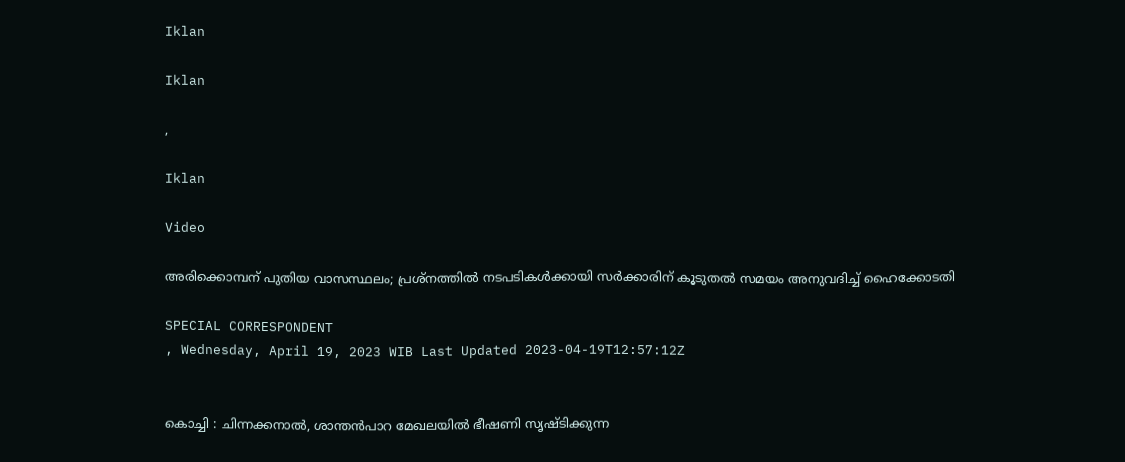Iklan

Iklan

,

Iklan

Video

അരിക്കൊമ്പന് പുതിയ വാസസ്ഥലം; പ്രശ്നത്തിൽ നടപടികൾക്കായി സര്‍ക്കാരിന് കൂടുതല്‍ സമയം അനുവദിച്ച് ഹൈക്കോടതി

SPECIAL CORRESPONDENT
, Wednesday, April 19, 2023 WIB Last Updated 2023-04-19T12:57:12Z


കൊച്ചി : ചിന്നക്കനാല്‍, ശാന്തന്‍പാറ മേഖലയില്‍ ഭീഷണി സൃഷ്ടിക്കുന്ന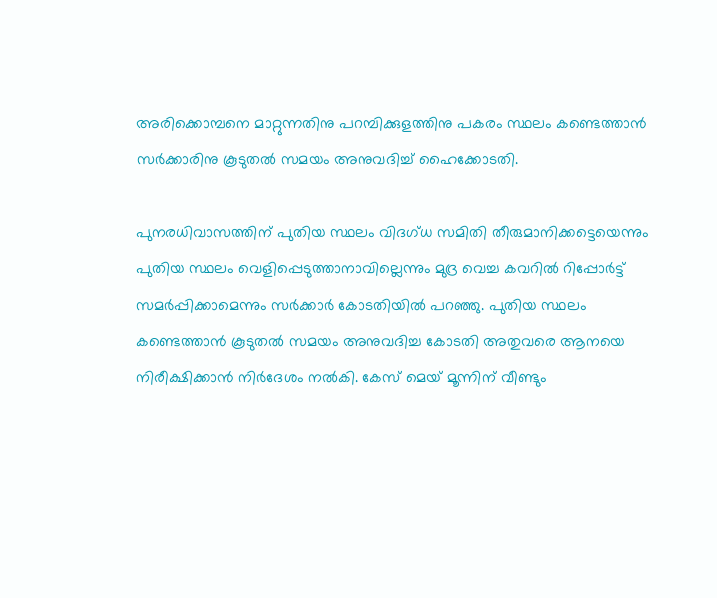അരിക്കൊമ്പനെ മാറ്റുന്നതിനു പറമ്പിക്കുളത്തിനു പകരം സ്ഥലം കണ്ടെത്താന്‍ സര്‍ക്കാരിനു കൂടുതല്‍ സമയം അനുവദിച്ച് ഹൈക്കോടതി.

പുനരധിവാസത്തിന് പുതിയ സ്ഥലം വിദഗ്ധ സമിതി തീരുമാനിക്കട്ടെയെന്നും പുതിയ സ്ഥലം വെളിപ്പെടുത്താനാവില്ലെന്നും മുദ്ര വെച്ച കവറില്‍ റിപ്പോര്‍ട്ട് സമര്‍പ്പിക്കാമെന്നും സര്‍ക്കാര്‍ കോടതിയില്‍ പറഞ്ഞു. പുതിയ സ്ഥലം കണ്ടെത്താന്‍ കൂടുതല്‍ സമയം അനുവദിച്ച കോടതി അതുവരെ ആനയെ നിരീക്ഷിക്കാന്‍ നിര്‍ദേശം നല്‍കി. കേസ് മെയ് മൂന്നിന് വീണ്ടും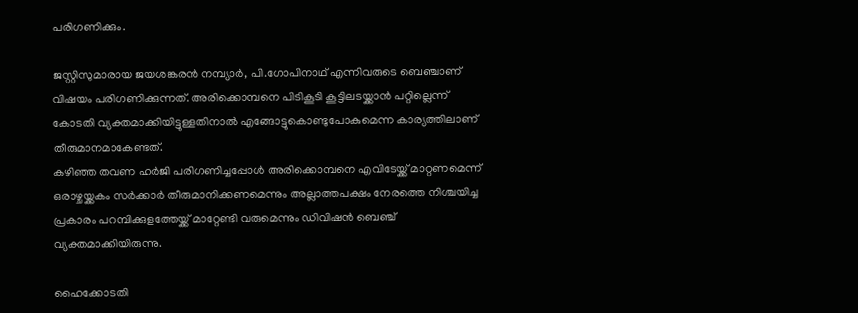പരിഗണിക്കും.

ജസ്റ്റിസുമാരായ ജയശങ്കരന്‍ നമ്പ്യാര്‍, പി.ഗോപിനാഥ് എന്നിവരുടെ ബെഞ്ചാണ് വിഷയം പരിഗണിക്കുന്നത്. അരിക്കൊമ്പനെ പിടികൂടി കൂട്ടിലടയ്ക്കാന്‍ പറ്റില്ലെന്ന് കോടതി വ്യക്തമാക്കിയിട്ടുള്ളതിനാല്‍ എങ്ങോട്ടുകൊണ്ടുപോകുമെന്ന കാര്യത്തിലാണ് തീരുമാനമാകേണ്ടത്.
കഴിഞ്ഞ തവണ ഹര്‍ജി പരിഗണിച്ചപ്പോള്‍ അരിക്കൊമ്പനെ എവിടേയ്ക്ക് മാറ്റണമെന്ന് ഒരാഴ്ചയ്ക്കകം സര്‍ക്കാര്‍ തീരുമാനിക്കണമെന്നും അല്ലാത്തപക്ഷം നേരത്തെ നിശ്ചയിച്ച പ്രകാരം പറമ്പിക്കുളത്തേയ്ക്ക് മാറ്റേണ്ടി വരുമെന്നും ഡിവിഷന്‍ ബെഞ്ച് വ്യക്തമാക്കിയിരുന്നു.

ഹൈക്കോടതി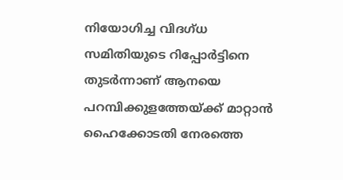നിയോഗിച്ച വിദഗ്ധ സമിതിയുടെ റിപ്പോര്‍ട്ടിനെ തുടര്‍ന്നാണ് ആനയെ പറമ്പിക്കുളത്തേയ്ക്ക് മാറ്റാന്‍ ഹൈക്കോടതി നേരത്തെ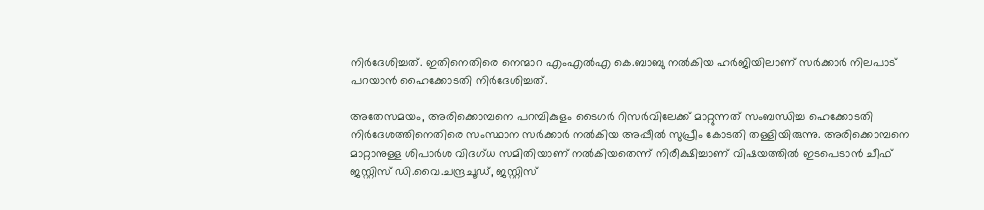നിര്‍ദേശിച്ചത്. ഇതിനെതിരെ നെന്മാറ എംഎല്‍എ കെ.ബാബു നല്‍കിയ ഹര്‍ജിയിലാണ് സര്‍ക്കാര്‍ നിലപാട് പറയാന്‍ ഹൈക്കോടതി നിര്‍ദേശിച്ചത്.

അതേസമയം, അരിക്കൊമ്പനെ പറമ്പികുളം ടൈഗര്‍ റിസര്‍വിലേക്ക് മാറ്റുന്നത് സംബന്ധിച്ച ഹെക്കോടതി നിര്‍ദേശത്തിനെതിരെ സംസ്ഥാന സര്‍ക്കാര്‍ നല്‍കിയ അപ്പീല്‍ സുപ്രീം കോടതി തള്ളിയിരുന്നു. അരിക്കൊമ്പനെ മാറ്റാനുള്ള ശിപാര്‍ശ വിദഗ്ധ സമിതിയാണ് നല്‍കിയതെന്ന് നിരീക്ഷിച്ചാണ് വിഷയത്തില്‍ ഇടപെടാന്‍ ചീഫ് ജസ്റ്റിസ് ഡി.വൈ.ചന്ദ്രചൂഡ്, ജസ്റ്റിസ്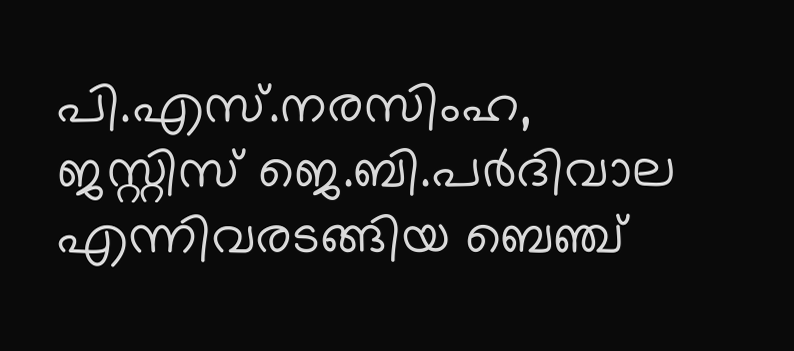പി.എസ്.നരസിംഹ, ജസ്റ്റിസ് ജെ.ബി.പര്‍ദിവാല എന്നിവരടങ്ങിയ ബെഞ്ച്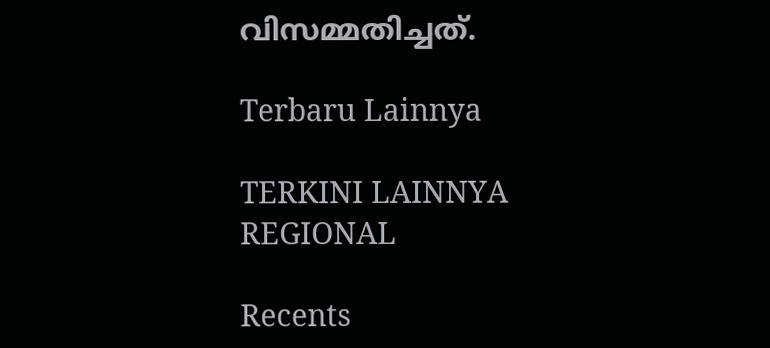വിസമ്മതിച്ചത്.

Terbaru Lainnya

TERKINI LAINNYA
REGIONAL

Recents